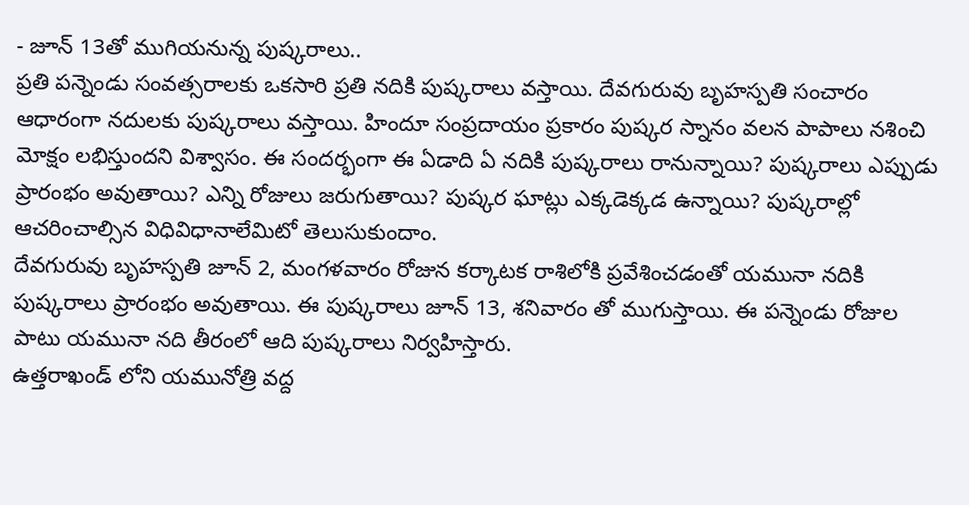- జూన్ 13తో ముగియనున్న పుష్కరాలు..
ప్రతి పన్నెండు సంవత్సరాలకు ఒకసారి ప్రతి నదికి పుష్కరాలు వస్తాయి. దేవగురువు బృహస్పతి సంచారం ఆధారంగా నదులకు పుష్కరాలు వస్తాయి. హిందూ సంప్రదాయం ప్రకారం పుష్కర స్నానం వలన పాపాలు నశించి మోక్షం లభిస్తుందని విశ్వాసం. ఈ సందర్భంగా ఈ ఏడాది ఏ నదికి పుష్కరాలు రానున్నాయి? పుష్కరాలు ఎప్పుడు ప్రారంభం అవుతాయి? ఎన్ని రోజులు జరుగుతాయి? పుష్కర ఘాట్లు ఎక్కడెక్కడ ఉన్నాయి? పుష్కరాల్లో ఆచరించాల్సిన విధివిధానాలేమిటో తెలుసుకుందాం.
దేవగురువు బృహస్పతి జూన్ 2, మంగళవారం రోజున కర్కాటక రాశిలోకి ప్రవేశించడంతో యమునా నదికి పుష్కరాలు ప్రారంభం అవుతాయి. ఈ పుష్కరాలు జూన్ 13, శనివారం తో ముగుస్తాయి. ఈ పన్నెండు రోజుల పాటు యమునా నది తీరంలో ఆది పుష్కరాలు నిర్వహిస్తారు.
ఉత్తరాఖండ్ లోని యమునోత్రి వద్ద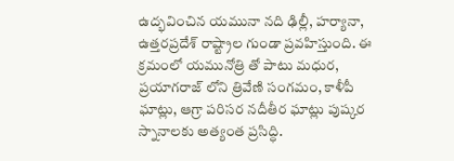ఉద్భవించిన యమునా నది ఢిల్లీ, హర్యానా, ఉత్తరప్రదేశ్ రాష్ట్రాల గుండా ప్రవహిస్తుంది. ఈ క్రమంలో యమునోత్రి తో పాటు మధుర, ప్రయాగరాజ్ లోని త్రివేణి సంగమం, కాళీపీ ఘాట్లు, ఆగ్రా పరిసర నదీతీర ఘాట్లు పుష్కర స్నానాలకు అత్యంత ప్రసిద్ధి.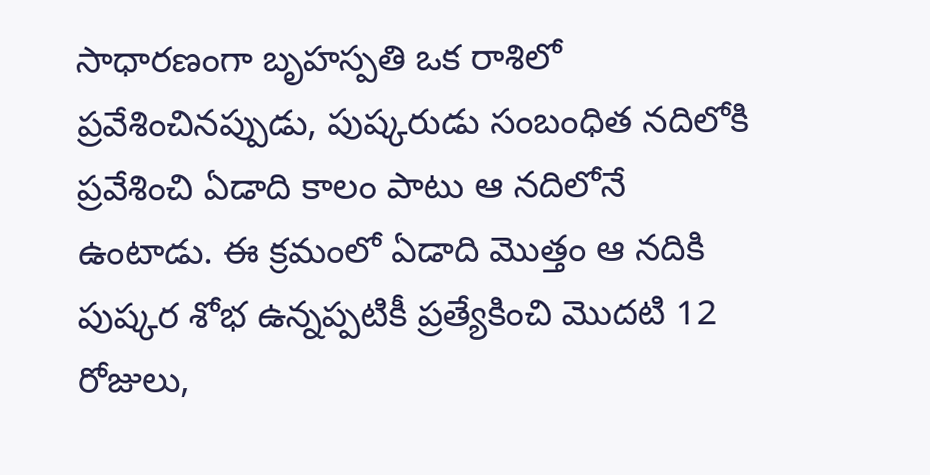సాధారణంగా బృహస్పతి ఒక రాశిలో ప్రవేశించినప్పుడు, పుష్కరుడు సంబంధిత నదిలోకి ప్రవేశించి ఏడాది కాలం పాటు ఆ నదిలోనే ఉంటాడు. ఈ క్రమంలో ఏడాది మొత్తం ఆ నదికి పుష్కర శోభ ఉన్నప్పటికీ ప్రత్యేకించి మొదటి 12 రోజులు,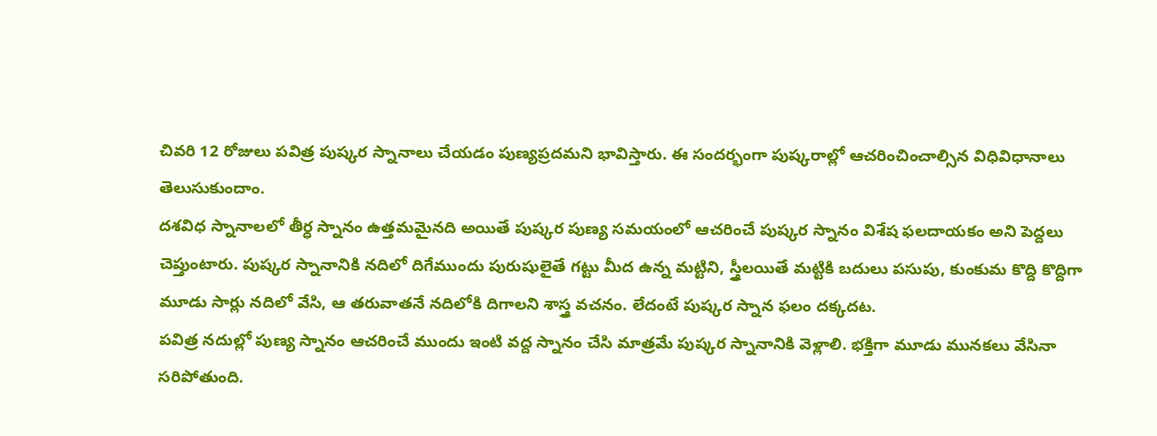చివరి 12 రోజులు పవిత్ర పుష్కర స్నానాలు చేయడం పుణ్యప్రదమని భావిస్తారు. ఈ సందర్భంగా పుష్కరాల్లో ఆచరించించాల్సిన విధివిధానాలు తెలుసుకుందాం.
దశవిధ స్నానాలలో తీర్ధ స్నానం ఉత్తమమైనది అయితే పుష్కర పుణ్య సమయంలో ఆచరించే పుష్కర స్నానం విశేష ఫలదాయకం అని పెద్దలు చెప్తుంటారు. పుష్కర స్నానానికి నదిలో దిగేముందు పురుషులైతే గట్టు మీద ఉన్న మట్టిని, స్త్రీలయితే మట్టికి బదులు పసుపు, కుంకుమ కొద్ది కొద్దిగా మూడు సార్లు నదిలో వేసి, ఆ తరువాతనే నదిలోకి దిగాలని శాస్త్ర వచనం. లేదంటే పుష్కర స్నాన ఫలం దక్కదట.
పవిత్ర నదుల్లో పుణ్య స్నానం ఆచరించే ముందు ఇంటి వద్ద స్నానం చేసి మాత్రమే పుష్కర స్నానానికి వెళ్లాలి. భక్తిగా మూడు మునకలు వేసినా సరిపోతుంది.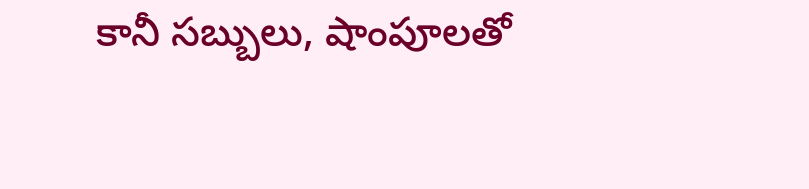కానీ సబ్బులు, షాంపూలతో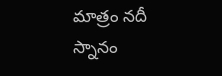మాత్రం నదీ స్నానం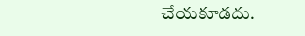చేయకూడదు.